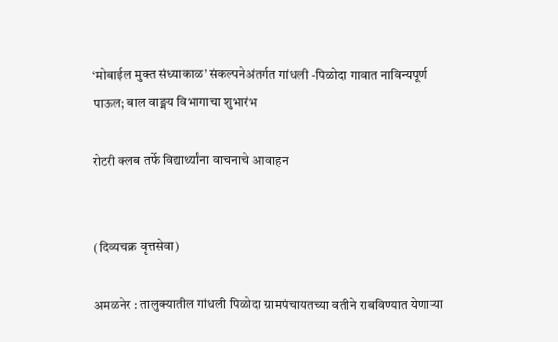‘मोबाईल मुक्त संध्याकाळ’ संकल्पनेअंतर्गत गांधली -पिळोदा गावात नाविन्यपूर्ण पाऊल; बाल वाङ्मय विभागाचा शुभारंभ

रोटरी क्लब तर्फे विद्यार्थ्यांना वाचनाचे आवाहन


(दिव्यचक्र वृत्तसेवा)

अमळनेर : तालुक्यातील गांधली पिळोदा ग्रामपंचायतच्या वतीने राबविण्यात येणाऱ्या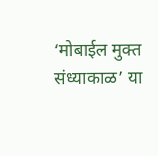‘मोबाईल मुक्त संध्याकाळ’ या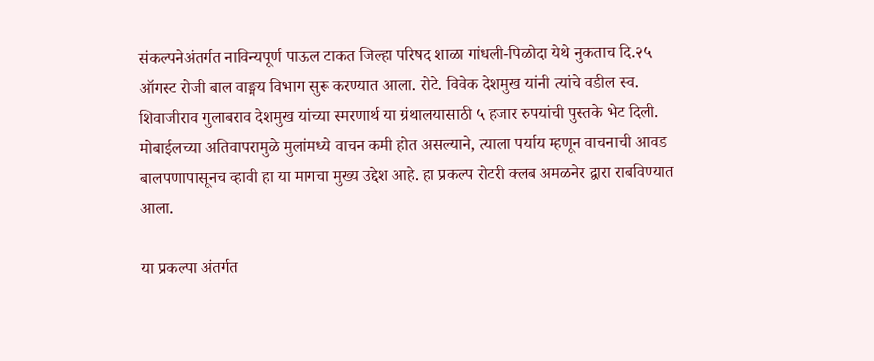संकल्पनेअंतर्गत नाविन्यपूर्ण पाऊल टाकत जिल्हा परिषद शाळा गांधली-पिळोदा येथे नुकताच दि.२५ ऑगस्ट रोजी बाल वाङ्मय विभाग सुरू करण्यात आला. रोटे. विवेक देशमुख यांनी त्यांचे वडील स्व. शिवाजीराव गुलाबराव देशमुख यांच्या स्मरणार्थ या ग्रंथालयासाठी ५ हजार रुपयांची पुस्तके भेट दिली. मोबाईलच्या अतिवापरामुळे मुलांमध्ये वाचन कमी होत असल्याने, त्याला पर्याय म्हणून वाचनाची आवड बालपणापासूनच व्हावी हा या मागचा मुख्य उद्देश आहे. हा प्रकल्प रोटरी क्लब अमळनेर द्वारा राबविण्यात आला.

या प्रकल्पा अंतर्गत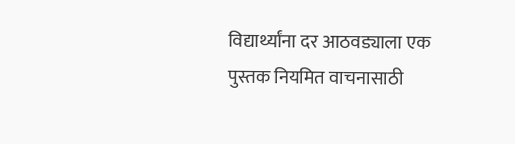विद्यार्थ्यांना दर आठवड्याला एक पुस्तक नियमित वाचनासाठी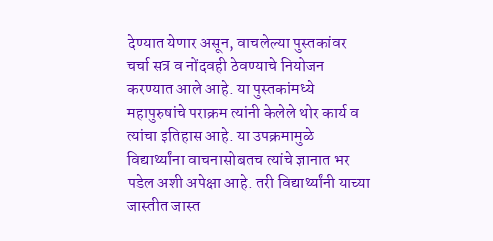देण्यात येणार असून, वाचलेल्या पुस्तकांवर चर्चा सत्र व नोंदवही ठेवण्याचे नियोजन करण्यात आले आहे. या पुस्तकांमध्ये महापुरुषांचे पराक्रम त्यांनी केलेले थोर कार्य व त्यांचा इतिहास आहे. या उपक्रमामुळे विद्यार्थ्यांना वाचनासोबतच त्यांचे ज्ञानात भर पडेल अशी अपेक्षा आहे. तरी विद्यार्थ्यांनी याच्या जास्तीत जास्त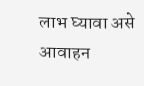लाभ घ्यावा असे आवाहन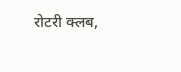रोटरी क्लब,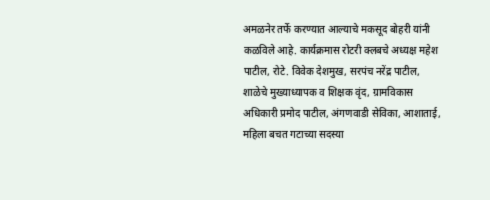अमळनेर तर्फे करण्यात आल्याचे मकसूद बोहरी यांनी कळविले आहे. कार्यक्रमास रोटरी क्लबचे अध्यक्ष महेश पाटील, रोटे. विवेक देशमुख, सरपंच नरेंद्र पाटील, शाळेचे मुख्याध्यापक व शिक्षक वृंद, ग्रामविकास अधिकारी प्रमोद पाटील, अंगणवाडी सेविका, आशाताई, महिला बचत गटाच्या सदस्या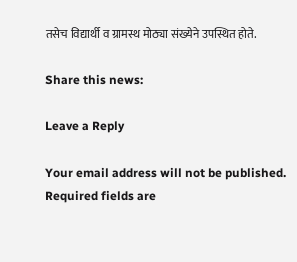तसेच विद्यार्थी व ग्रामस्थ मोठ्या संख्येने उपस्थित होते.

Share this news:

Leave a Reply

Your email address will not be published. Required fields are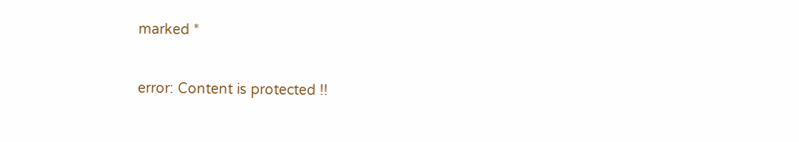marked *

error: Content is protected !!